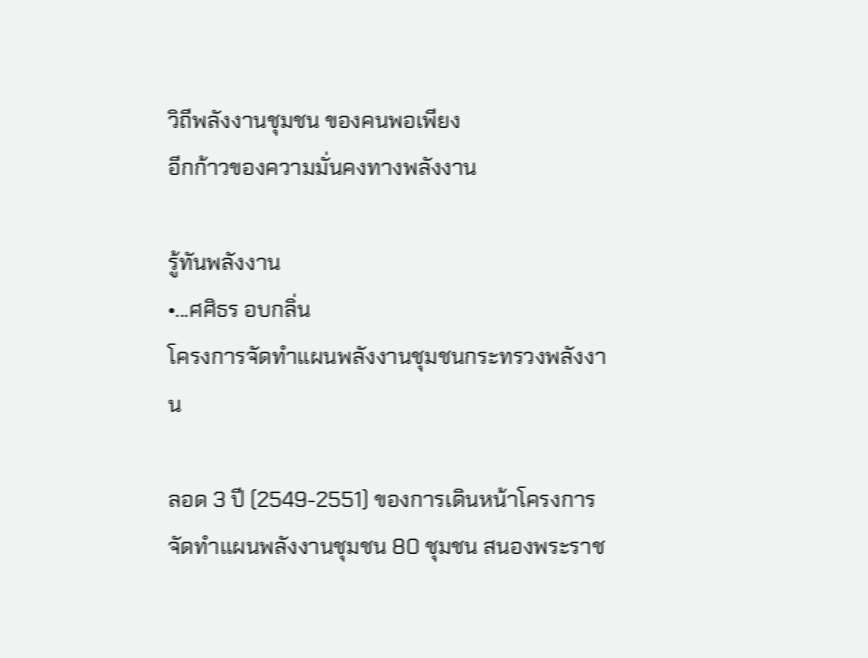วิถีพลังงานชุมชน ของคนพอเพียง
อีกก้าวของความมั่นคงทางพลังงาน

รู้ทันพลังงาน
•...ศศิธร อบกลิ่น
โครงการจัดทำแผนพลังงานชุมชนกระทรวงพลังงาน

ลอด 3 ปี (2549-2551) ของการเดินหน้าโครงการจัดทำแผนพลังงานชุมชน 80 ชุมชน สนองพระราช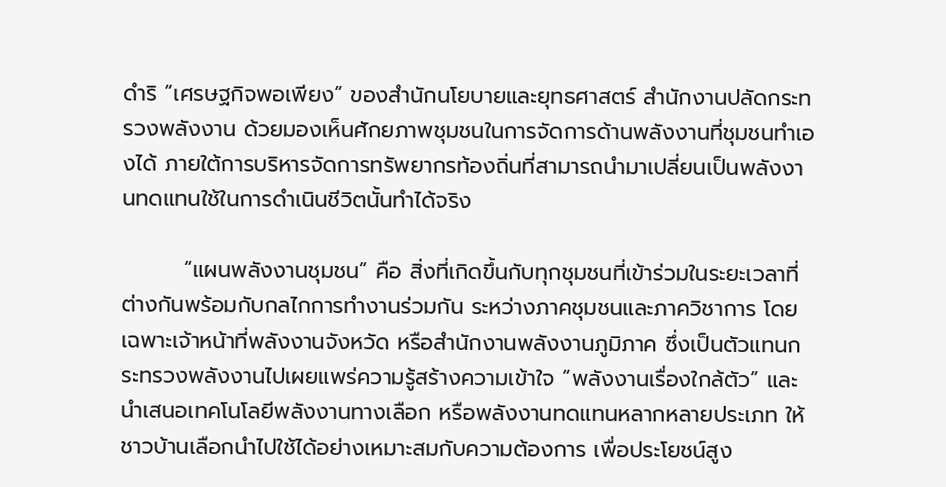ดำริ “เศรษฐกิจพอเพียง” ของสำนักนโยบายและยุทธศาสตร์ สำนักงานปลัดกระทรวงพลังงาน ด้วยมองเห็นศักยภาพชุมชนในการจัดการด้านพลังงานที่ชุมชนทำเองได้ ภายใต้การบริหารจัดการทรัพยากรท้องถิ่นที่สามารถนำมาเปลี่ยนเป็นพลังงานทดแทนใช้ในการดำเนินชีวิตนั้นทำได้จริง

        “แผนพลังงานชุมชน” คือ สิ่งที่เกิดขึ้นกับทุกชุมชนที่เข้าร่วมในระยะเวลาที่ต่างกันพร้อมกับกลไกการทำงานร่วมกัน ระหว่างภาคชุมชนและภาควิชาการ โดยเฉพาะเจ้าหน้าที่พลังงานจังหวัด หรือสำนักงานพลังงานภูมิภาค ซึ่งเป็นตัวแทนกระทรวงพลังงานไปเผยแพร่ความรู้สร้างความเข้าใจ “พลังงานเรื่องใกล้ตัว” และนำเสนอเทคโนโลยีพลังงานทางเลือก หรือพลังงานทดแทนหลากหลายประเภท ให้ชาวบ้านเลือกนำไปใช้ได้อย่างเหมาะสมกับความต้องการ เพื่อประโยชน์สูง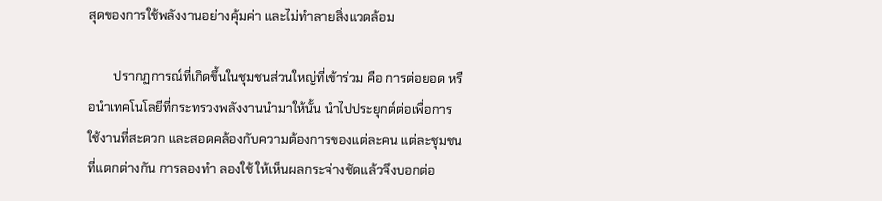สุดของการใช้พลังงานอย่างคุ้มค่า และไม่ทำลายสิ่งแวดล้อม

        ปรากฏการณ์ที่เกิดขึ้นในชุมชนส่วนใหญ่ที่เข้าร่วม คือ การต่อยอด หรือนำเทคโนโลยีที่กระทรวงพลังงานนำมาให้นั้น นำไปประยุกต์ต่อเพื่อการใช้งานที่สะดวก และสอดคล้องกับความต้องการของแต่ละคน แต่ละชุมชนที่แตกต่างกัน การลองทำ ลองใช้ ให้เห็นผลกระจ่างชัดแล้วจึงบอกต่อ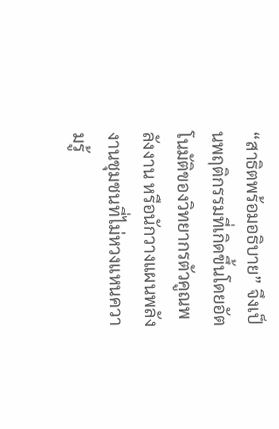“สาธิตพร้อมอธิบาย” จึงเป็นพฤติกรรมที่เกิดขึ้นโดยอัตโนมัติของวิทยากรตัวคูณพลังงาน หรือนักวางแผนพลังงานชุมชนที่ไม่หวงแหนความรู้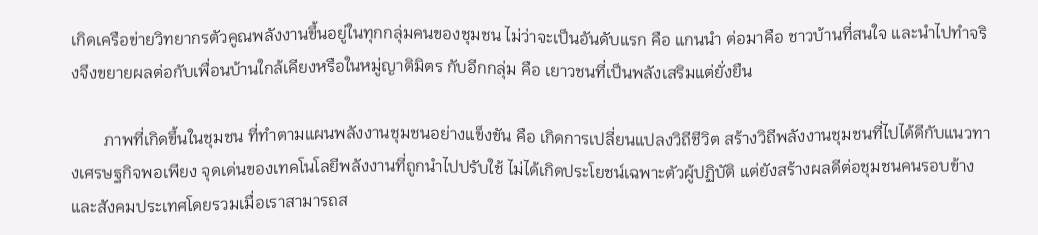เกิดเครือข่ายวิทยากรตัวคูณพลังงานขึ้นอยู่ในทุกกลุ่มคนของชุมชน ไม่ว่าจะเป็นอันดับแรก คือ แกนนำ ต่อมาคือ ชาวบ้านที่สนใจ และนำไปทำจริงจึงขยายผลต่อกับเพื่อนบ้านใกล้เคียงหรือในหมู่ญาติมิตร กับอีกกลุ่ม คือ เยาวชนที่เป็นพลังเสริมแต่ยั่งยืน

        ภาพที่เกิดขึ้นในชุมชน ที่ทำตามแผนพลังงานชุมชนอย่างแข็งขัน คือ เกิดการเปลี่ยนแปลงวิถีชีวิต สร้างวิถีพลังงานชุมชนที่ไปได้ดีกับแนวทางเศรษฐกิจพอเพียง จุดเด่นของเทคโนโลยีพลังงานที่ถูกนำไปปรับใช้ ไม่ได้เกิดประโยชน์เฉพาะตัวผู้ปฏิบัติ แต่ยังสร้างผลดีต่อชุมชนคนรอบข้าง และสังคมประเทศโดยรวมเมื่อเราสามารถส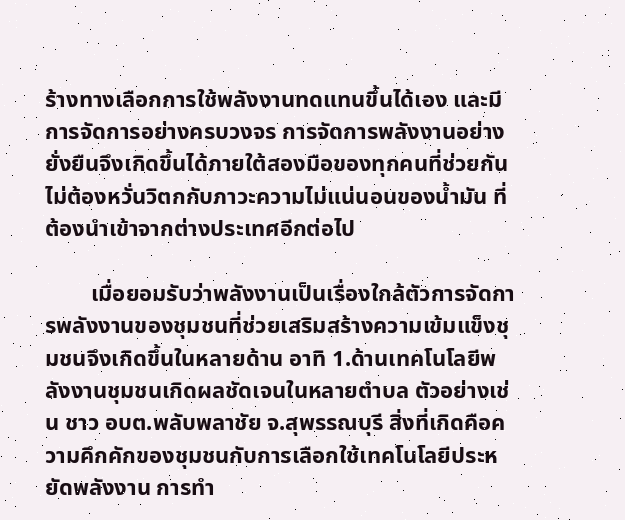ร้างทางเลือกการใช้พลังงานทดแทนขึ้นได้เอง และมีการจัดการอย่างครบวงจร การจัดการพลังงานอย่างยั่งยืนจึงเกิดขึ้นได้ภายใต้สองมือของทุกคนที่ช่วยกัน ไม่ต้องหวั่นวิตกกับภาวะความไม่แน่นอนของน้ำมัน ที่ต้องนำเข้าจากต่างประเทศอีกต่อไป

        เมื่อยอมรับว่าพลังงานเป็นเรื่องใกล้ตัวการจัดการพลังงานของชุมชนที่ช่วยเสริมสร้างความเข้มแข็งชุมชนจึงเกิดขึ้นในหลายด้าน อาทิ 1.ด้านเทคโนโลยีพลังงานชุมชนเกิดผลชัดเจนในหลายตำบล ตัวอย่างเช่น ชาว อบต.พลับพลาชัย จ.สุพรรณบุรี สิ่งที่เกิดคือความคึกคักของชุมชนกับการเลือกใช้เทคโนโลยีประหยัดพลังงาน การทำ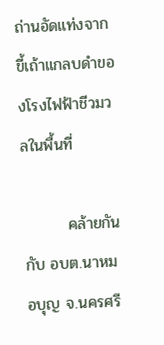ถ่านอัดแท่งจากขี้เถ้าแกลบดำของโรงไฟฟ้าชีวมวลในพื้นที่

        คล้ายกันกับ อบต.นาหมอบุญ จ.นครศรี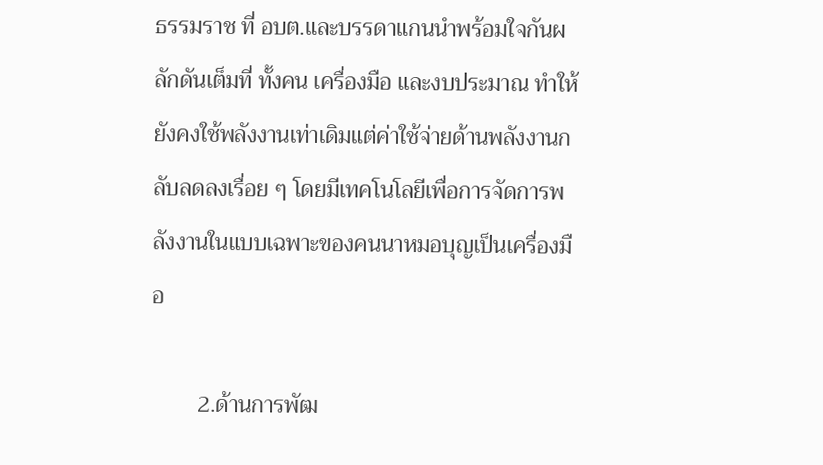ธรรมราช ที่ อบต.และบรรดาแกนนำพร้อมใจกันผลักดันเต็มที่ ทั้งคน เครื่องมือ และงบประมาณ ทำให้ยังคงใช้พลังงานเท่าเดิมแต่ค่าใช้จ่ายด้านพลังงานกลับลดลงเรื่อย ๆ โดยมีเทคโนโลยีเพื่อการจัดการพลังงานในแบบเฉพาะของคนนาหมอบุญเป็นเครื่องมือ

        2.ด้านการพัฒ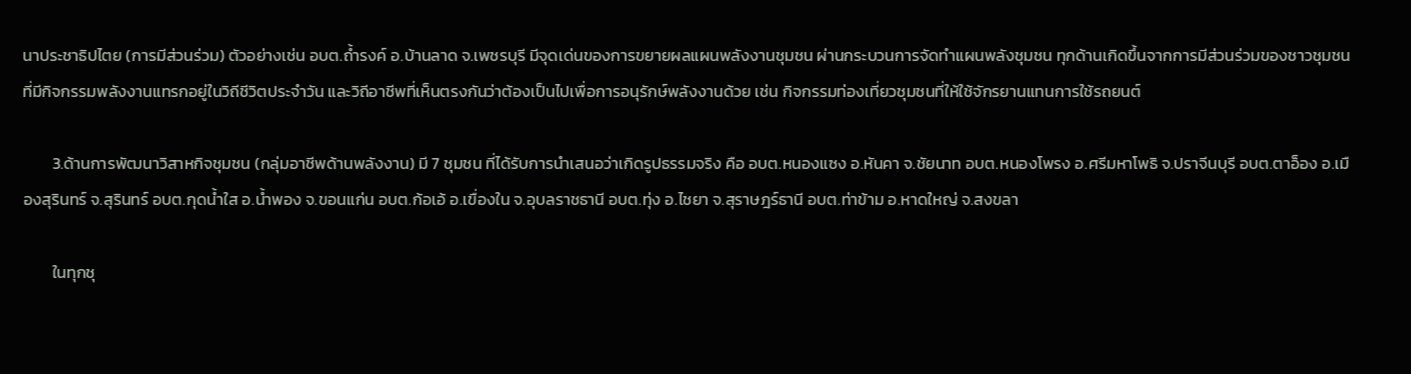นาประชาธิปไตย (การมีส่วนร่วม) ตัวอย่างเช่น อบต.ถ้ำรงค์ อ.บ้านลาด จ.เพชรบุรี มีจุดเด่นของการขยายผลแผนพลังงานชุมชน ผ่านกระบวนการจัดทำแผนพลังชุมชน ทุกด้านเกิดขึ้นจากการมีส่วนร่วมของชาวชุมชน ที่มีกิจกรรมพลังงานแทรกอยู่ในวิถีชีวิตประจำวัน และวิถีอาชีพที่เห็นตรงกันว่าต้องเป็นไปเพื่อการอนุรักษ์พลังงานด้วย เช่น กิจกรรมท่องเที่ยวชุมชนที่ให้ใช้จักรยานแทนการใช้รถยนต์

        3.ด้านการพัฒนาวิสาหกิจชุมชน (กลุ่มอาชีพด้านพลังงาน) มี 7 ชุมชน ที่ได้รับการนำเสนอว่าเกิดรูปธรรมจริง คือ อบต.หนองแซง อ.หันคา จ.ชัยนาท อบต.หนองโพรง อ.ศรีมหาโพธิ จ.ปราจีนบุรี อบต.ตาอ็อง อ.เมืองสุรินทร์ จ.สุรินทร์ อบต.กุดน้ำใส อ.น้ำพอง จ.ขอนแก่น อบต.ก้อเอ้ อ.เขื่องใน จ.อุบลราชธานี อบต.ทุ่ง อ.ไชยา จ.สุราษฎร์ธานี อบต.ท่าข้าม อ.หาดใหญ่ จ.สงขลา

        ในทุกชุ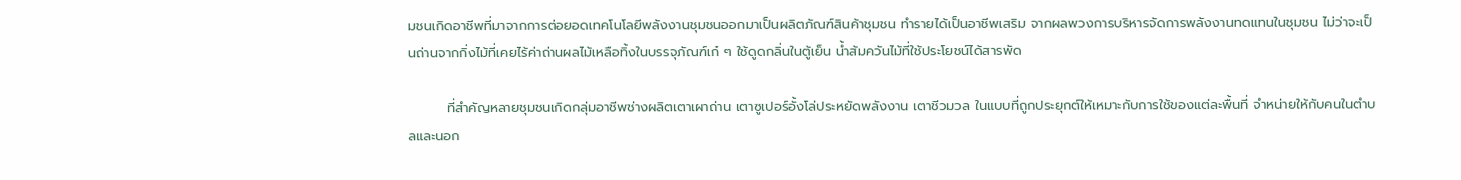มชนเกิดอาชีพที่มาจากการต่อยอดเทคโนโลยีพลังงานชุมชนออกมาเป็นผลิตภัณฑ์สินค้าชุมชน ทำรายได้เป็นอาชีพเสริม จากผลพวงการบริหารจัดการพลังงานทดแทนในชุมชน ไม่ว่าจะเป็นถ่านจากกิ่งไม้ที่เคยไร้ค่าถ่านผลไม้เหลือทิ้งในบรรจุภัณฑ์เก๋ ๆ ใช้ดูดกลิ่นในตู้เย็น น้ำส้มควันไม้ที่ใช้ประโยชน์ได้สารพัด

        ที่สำคัญหลายชุมชนเกิดกลุ่มอาชีพช่างผลิตเตาเผาถ่าน เตาซูเปอร์อั้งโล่ประหยัดพลังงาน เตาชีวมวล ในแบบที่ถูกประยุกต์ให้เหมาะกับการใช้ของแต่ละพื้นที่ จำหน่ายให้กับคนในตำบลและนอก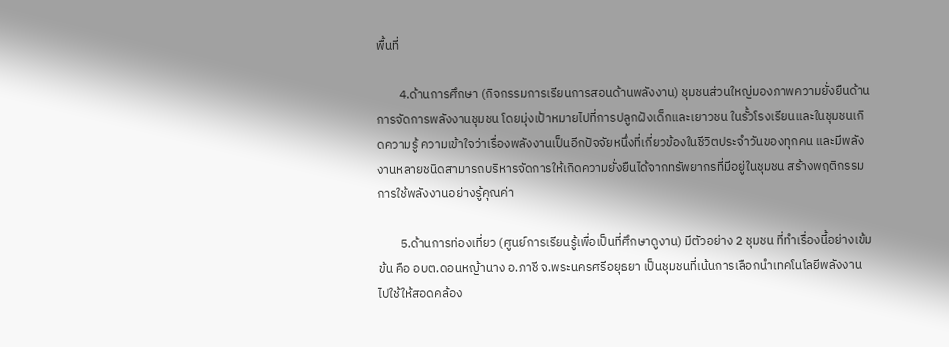พื้นที่

        4.ด้านการศึกษา (กิจกรรมการเรียนการสอนด้านพลังงาน) ชุมชนส่วนใหญ่มองภาพความยั่งยืนด้านการจัดการพลังงานชุมชน โดยมุ่งเป้าหมายไปที่การปลูกฝังเด็กและเยาวชน ในรั้วโรงเรียนและในชุมชนเกิดความรู้ ความเข้าใจว่าเรื่องพลังงานเป็นอีกปัจจัยหนึ่งที่เกี่ยวข้องในชีวิตประจำวันของทุกคน และมีพลังงานหลายชนิดสามารถบริหารจัดการให้เกิดความยั่งยืนได้จากทรัพยากรที่มีอยู่ในชุมชน สร้างพฤติกรรมการใช้พลังงานอย่างรู้คุณค่า

        5.ด้านการท่องเที่ยว (ศูนย์การเรียนรู้เพื่อเป็นที่ศึกษาดูงาน) มีตัวอย่าง 2 ชุมชน ที่ทำเรื่องนี้อย่างเข้มข้น คือ อบต.ดอนหญ้านาง อ.ภาชี จ.พระนครศรีอยุธยา เป็นชุมชนที่เน้นการเลือกนำเทคโนโลยีพลังงานไปใช้ให้สอดคล้อง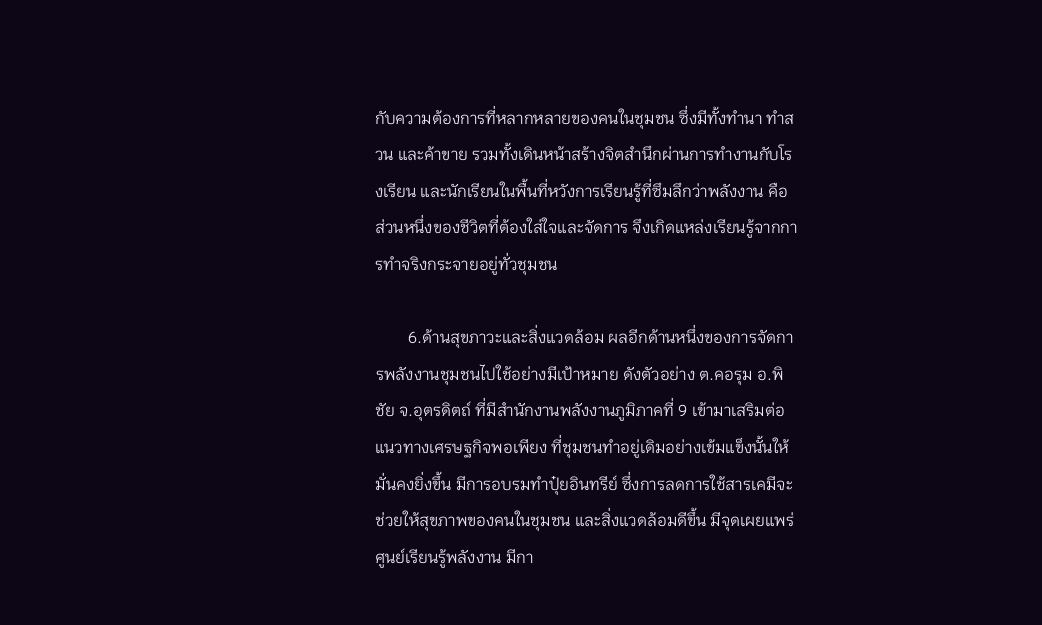กับความต้องการที่หลากหลายของคนในชุมชน ซึ่งมีทั้งทำนา ทำสวน และค้าขาย รวมทั้งเดินหน้าสร้างจิตสำนึกผ่านการทำงานกับโรงเรียน และนักเรียนในพื้นที่หวังการเรียนรู้ที่ซึมลึกว่าพลังงาน คือ ส่วนหนึ่งของชีวิตที่ต้องใส่ใจและจัดการ จึงเกิดแหล่งเรียนรู้จากการทำจริงกระจายอยู่ทั่วชุมชน

        6.ด้านสุขภาวะและสิ่งแวดล้อม ผลอีกด้านหนึ่งของการจัดการพลังงานชุมชนไปใช้อย่างมีเป้าหมาย ดังตัวอย่าง ต.คอรุม อ.พิชัย จ.อุตรดิตถ์ ที่มีสำนักงานพลังงานภูมิภาคที่ 9 เข้ามาเสริมต่อแนวทางเศรษฐกิจพอเพียง ที่ชุมชนทำอยู่เดิมอย่างเข้มแข็งนั้นให้มั่นคงยิ่งขึ้น มีการอบรมทำปุ๋ยอินทรีย์ ซึ่งการลดการใช้สารเคมีจะช่วยให้สุขภาพของคนในชุมชน และสิ่งแวดล้อมดีขึ้น มีจุดเผยแพร่ ศูนย์เรียนรู้พลังงาน มีกา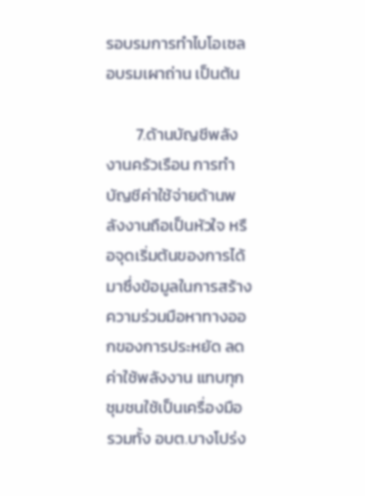รอบรมการทำไบโอเซล อบรมเผาถ่าน เป็นต้น

        7.ด้านบัญชีพลังงานครัวเรือน การทำบัญชีค่าใช้จ่ายด้านพลังงานถือเป็นหัวใจ หรือจุดเริ่มต้นของการได้มาซึ่งข้อมูลในการสร้างความร่วมมือหาทางออกของการประหยัด ลดค่าใช้พลังงาน แทบทุกชุมชนใช้เป็นเครื่องมือ รวมทั้ง อบต.บางโปร่ง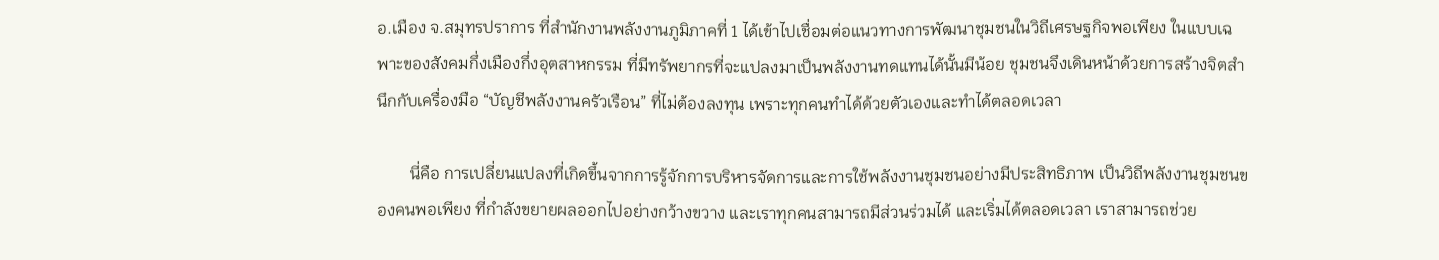อ.เมือง จ.สมุทรปราการ ที่สำนักงานพลังงานภูมิภาคที่ 1 ได้เข้าไปเชื่อมต่อแนวทางการพัฒนาชุมชนในวิถีเศรษฐกิจพอเพียง ในแบบเฉพาะของสังคมกึ่งเมืองกึ่งอุตสาหกรรม ที่มีทรัพยากรที่จะแปลงมาเป็นพลังงานทดแทนได้นั้นมีน้อย ชุมชนจึงเดินหน้าด้วยการสร้างจิตสำนึกกับเครื่องมือ “บัญชีพลังงานครัวเรือน” ที่ไม่ต้องลงทุน เพราะทุกคนทำได้ด้วยตัวเองและทำได้ตลอดเวลา

        นี่คือ การเปลี่ยนแปลงที่เกิดขึ้นจากการรู้จักการบริหารจัดการและการใช้พลังงานชุมชนอย่างมีประสิทธิภาพ เป็นวิถีพลังงานชุมชนของคนพอเพียง ที่กำลังขยายผลออกไปอย่างกว้างขวาง และเราทุกคนสามารถมีส่วนร่วมได้ และเริ่มได้ตลอดเวลา เราสามารถช่วย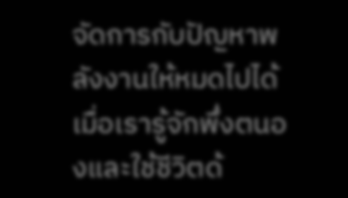จัดการกับปัญหาพลังงานให้หมดไปได้ เมื่อเรารู้จักพึ่งตนองและใช้ชีวิตด้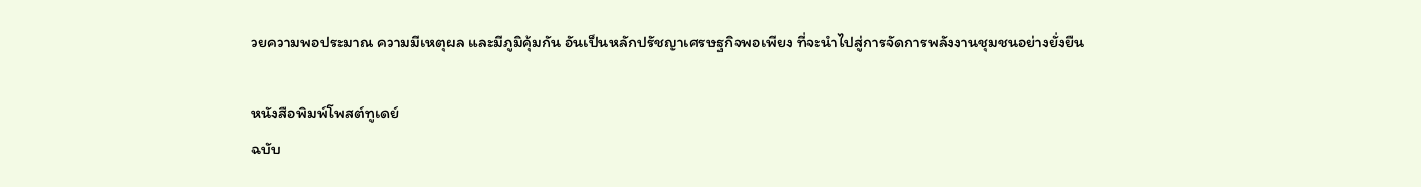วยความพอประมาณ ความมีเหตุผล และมีภูมิคุ้มกัน อันเป็นหลักปรัชญาเศรษฐกิจพอเพียง ที่จะนำไปสู่การจัดการพลังงานชุมชนอย่างยั่งยืน

หนังสือพิมพ์โพสต์ทูเดย์
ฉบับ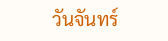วันจันทร์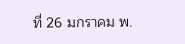ที่ 26 มกราคม พ.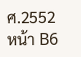ศ.2552 หน้า B6